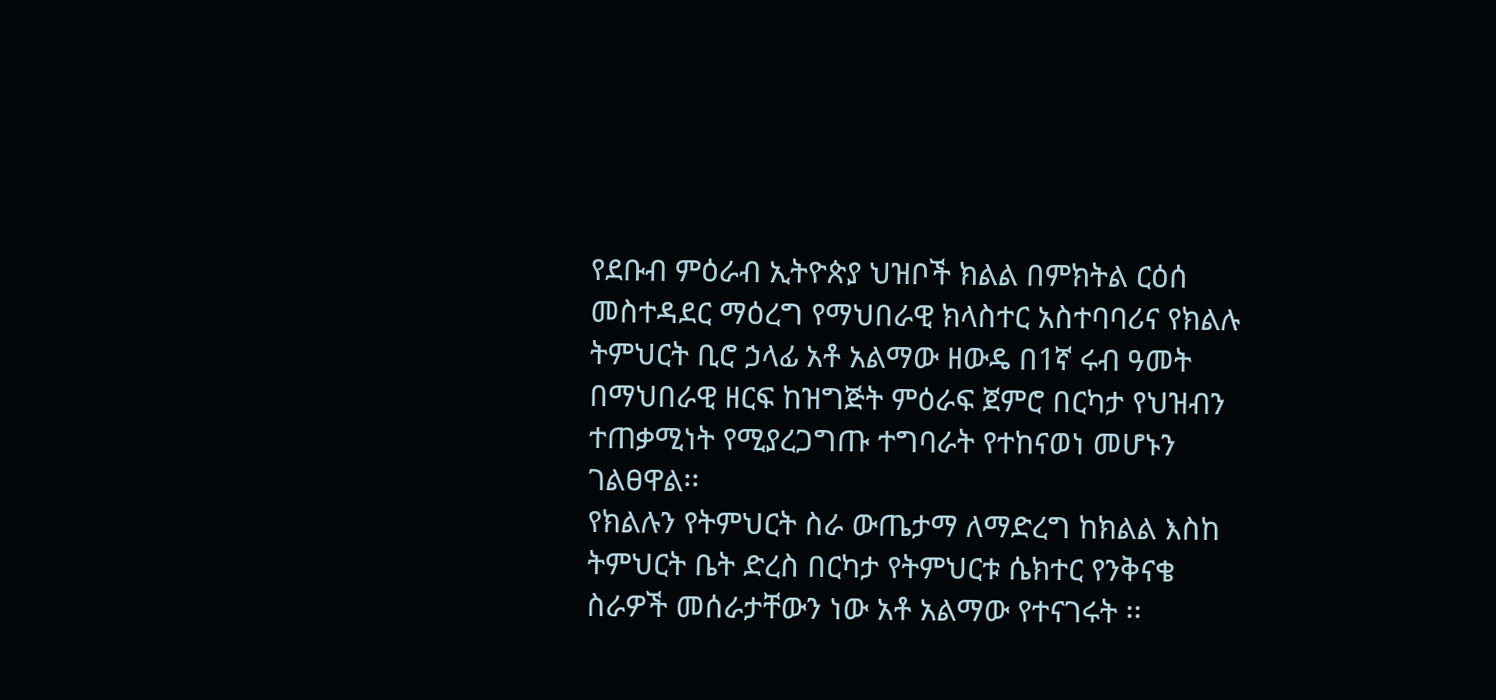የደቡብ ምዕራብ ኢትዮጵያ ህዝቦች ክልል በምክትል ርዕሰ መስተዳደር ማዕረግ የማህበራዊ ክላስተር አስተባባሪና የክልሉ ትምህርት ቢሮ ኃላፊ አቶ አልማው ዘውዴ በ1ኛ ሩብ ዓመት በማህበራዊ ዘርፍ ከዝግጅት ምዕራፍ ጀምሮ በርካታ የህዝብን ተጠቃሚነት የሚያረጋግጡ ተግባራት የተከናወነ መሆኑን ገልፀዋል፡፡
የክልሉን የትምህርት ስራ ውጤታማ ለማድረግ ከክልል እስከ ትምህርት ቤት ድረስ በርካታ የትምህርቱ ሴክተር የንቅናቄ ስራዎች መሰራታቸውን ነው አቶ አልማው የተናገሩት ፡፡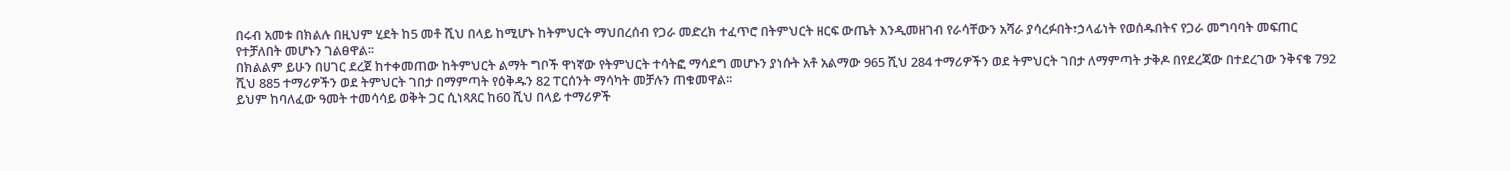በሩብ አመቱ በክልሉ በዚህም ሂደት ከ5 መቶ ሺህ በላይ ከሚሆኑ ከትምህርት ማህበረሰብ የጋራ መድረክ ተፈጥሮ በትምህርት ዘርፍ ውጤት እንዲመዘገብ የራሳቸውን አሻራ ያሳረፉበት፣ኃላፊነት የወሰዱበትና የጋራ መግባባት መፍጠር የተቻለበት መሆኑን ገልፀዋል፡፡
በክልልም ይሁን በሀገር ደረጀ ከተቀመጠው ከትምህርት ልማት ግቦች ዋነኛው የትምህርት ተሳትፎ ማሳደግ መሆኑን ያነሱት አቶ አልማው 965 ሺህ 284 ተማሪዎችን ወደ ትምህርት ገበታ ለማምጣት ታቅዶ በየደረጃው በተደረገው ንቅናቄ 792 ሺህ 885 ተማሪዎችን ወደ ትምህርት ገበታ በማምጣት የዕቅዱን 82 ፐርሰንት ማሳካት መቻሉን ጠቁመዋል፡፡
ይህም ከባለፈው ዓመት ተመሳሳይ ወቅት ጋር ሲነጻጸር ከ60 ሺህ በላይ ተማሪዎች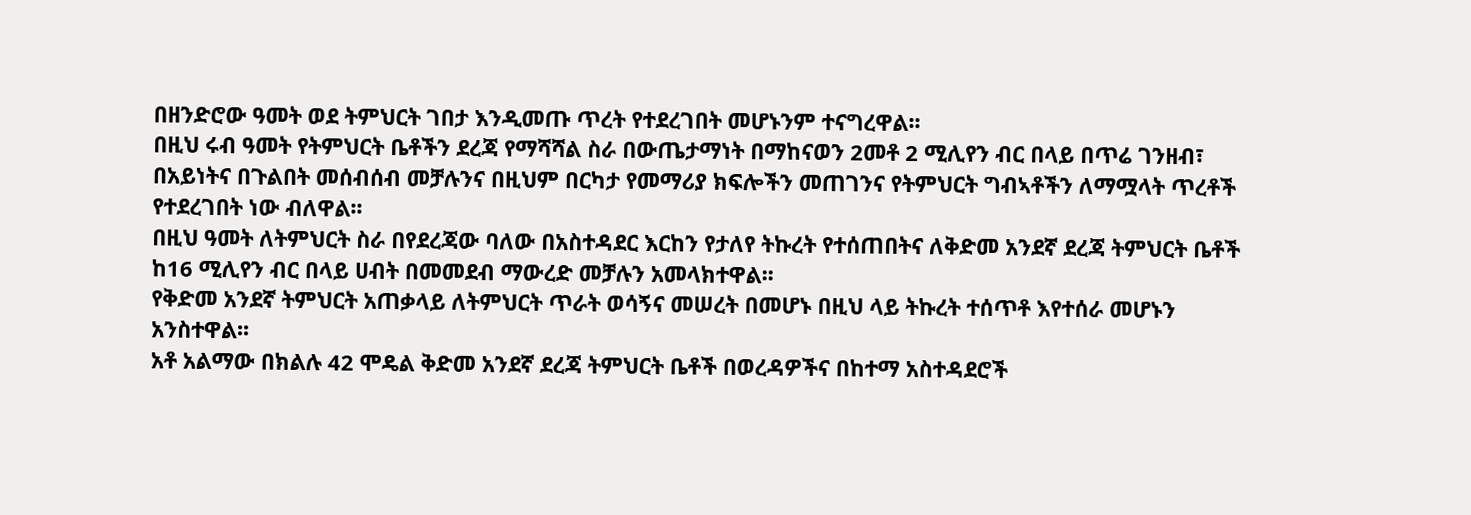በዘንድሮው ዓመት ወደ ትምህርት ገበታ እንዲመጡ ጥረት የተደረገበት መሆኑንም ተናግረዋል፡፡
በዚህ ሩብ ዓመት የትምህርት ቤቶችን ደረጃ የማሻሻል ስራ በውጤታማነት በማከናወን 2መቶ 2 ሚሊየን ብር በላይ በጥሬ ገንዘብ፣ በአይነትና በጉልበት መሰብሰብ መቻሉንና በዚህም በርካታ የመማሪያ ክፍሎችን መጠገንና የትምህርት ግብኣቶችን ለማሟላት ጥረቶች የተደረገበት ነው ብለዋል፡፡
በዚህ ዓመት ለትምህርት ስራ በየደረጃው ባለው በአስተዳደር እርከን የታለየ ትኩረት የተሰጠበትና ለቅድመ አንደኛ ደረጃ ትምህርት ቤቶች ከ16 ሚሊየን ብር በላይ ሀብት በመመደብ ማውረድ መቻሉን አመላክተዋል፡፡
የቅድመ አንደኛ ትምህርት አጠቃላይ ለትምህርት ጥራት ወሳኝና መሠረት በመሆኑ በዚህ ላይ ትኩረት ተሰጥቶ እየተሰራ መሆኑን አንስተዋል፡፡
አቶ አልማው በክልሉ 42 ሞዴል ቅድመ አንደኛ ደረጃ ትምህርት ቤቶች በወረዳዎችና በከተማ አስተዳደሮች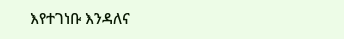እየተገነቡ እንዳለና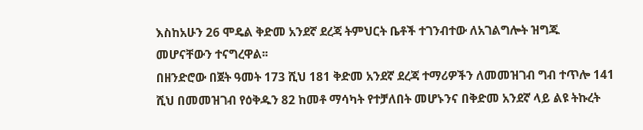እስከአሁን 26 ሞዴል ቅድመ አንደኛ ደረጃ ትምህርት ቤቶች ተገንብተው ለአገልግሎት ዝግጁ መሆናቸውን ተናግረዋል፡፡
በዘንድሮው በጀት ዓመት 173 ሺህ 181 ቅድመ አንደኛ ደረጃ ተማሪዎችን ለመመዝገብ ግብ ተጥሎ 141 ሺህ በመመዝገብ የዕቅዱን 82 ከመቶ ማሳካት የተቻለበት መሆኑንና በቅድመ አንደኛ ላይ ልዩ ትኩረት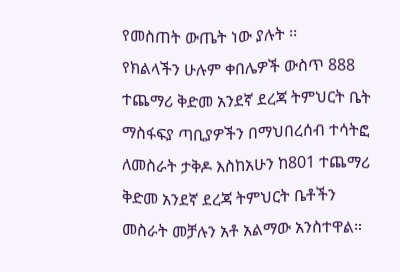የመስጠት ውጤት ነው ያሉት ፡፡
የክልላችን ሁሉም ቀበሌዎች ውስጥ 888 ተጨማሪ ቅድመ አንደኛ ደረጃ ትምህርት ቤት ማስፋፍያ ጣቢያዎችን በማህበረሰብ ተሳትፎ ለመስራት ታቅዶ እስከአሁን ከ801 ተጨማሪ ቅድመ አንደኛ ደረጃ ትምህርት ቤቶችን መስራት መቻሉን አቶ አልማው አንስተዋል።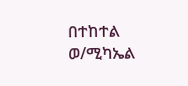በተከተል ወ/ሚካኤል